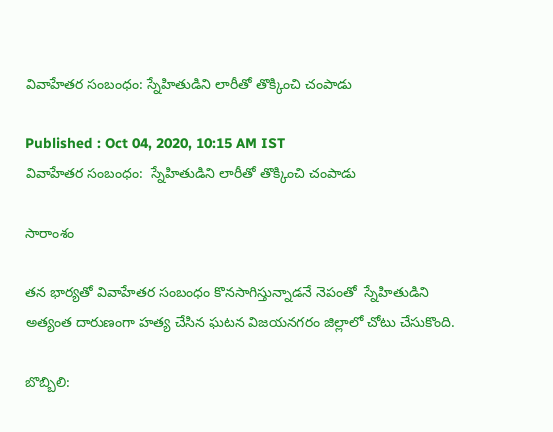వివాహేతర సంబంధం: స్నేహితుడిని లారీతో తొక్కించి చంపాడు

Published : Oct 04, 2020, 10:15 AM IST
వివాహేతర సంబంధం:  స్నేహితుడిని లారీతో తొక్కించి చంపాడు

సారాంశం

తన భార్యతో వివాహేతర సంబంధం కొనసాగిస్తున్నాడనే నెపంతో  స్నేహితుడిని అత్యంత దారుణంగా హత్య చేసిన ఘటన విజయనగరం జిల్లాలో చోటు చేసుకొంది.

బొబ్బిలి: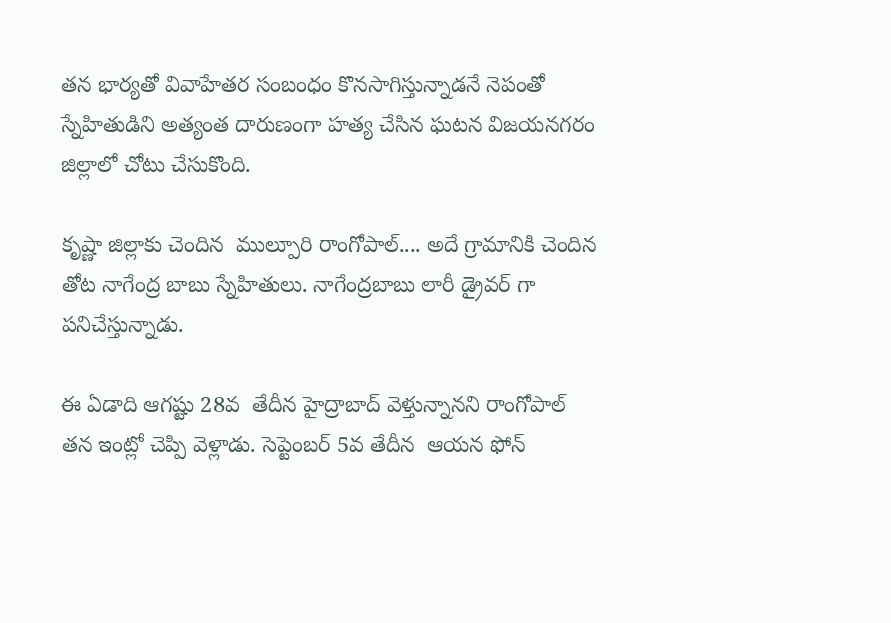తన భార్యతో వివాహేతర సంబంధం కొనసాగిస్తున్నాడనే నెపంతో  స్నేహితుడిని అత్యంత దారుణంగా హత్య చేసిన ఘటన విజయనగరం జిల్లాలో చోటు చేసుకొంది.

కృష్ణా జిల్లాకు చెందిన  ముల్పూరి రాంగోపాల్.... అదే గ్రామానికి చెందిన తోట నాగేంద్ర బాబు స్నేహితులు. నాగేంద్రబాబు లారీ డ్రైవర్ గా పనిచేస్తున్నాడు.

ఈ ఏడాది ఆగష్టు 28వ  తేదీన హైద్రాబాద్ వెళ్తున్నానని రాంగోపాల్ తన ఇంట్లో చెప్పి వెళ్లాడు. సెప్టెంబర్ 5వ తేదీన  ఆయన ఫోన్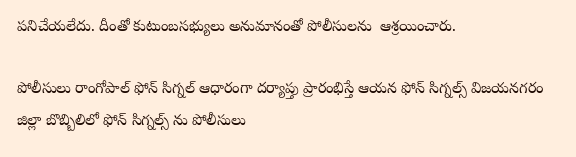పనిచేయలేదు. దీంతో కుటుంబసభ్యులు అనుమానంతో పోలీసులను  ఆశ్రయించారు.

పోలీసులు రాంగోపాల్ ఫోన్ సిగ్నల్ ఆధారంగా దర్యాప్తు ప్రారంభిస్తే ఆయన ఫోన్ సిగ్నల్స్ విజయనగరం జిల్లా బొబ్బిలిలో ఫోన్ సిగ్నల్స్ ను పోలీసులు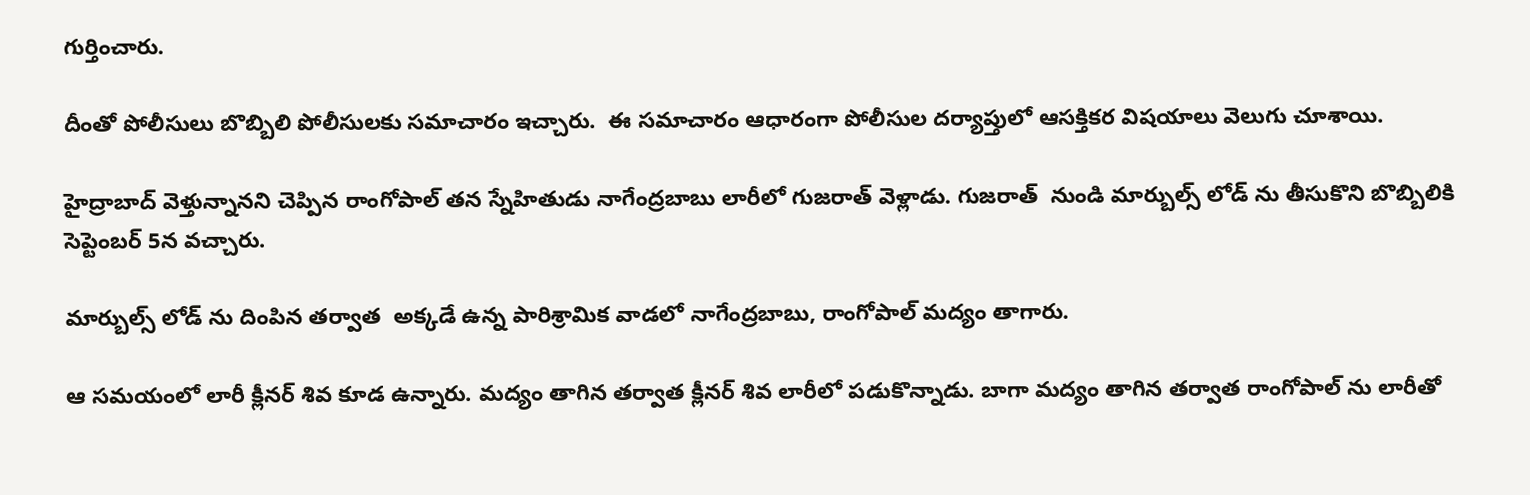గుర్తించారు.

దీంతో పోలీసులు బొబ్బిలి పోలీసులకు సమాచారం ఇచ్చారు.  ఈ సమాచారం ఆధారంగా పోలీసుల దర్యాప్తులో ఆసక్తికర విషయాలు వెలుగు చూశాయి.

హైద్రాబాద్ వెళ్తున్నానని చెప్పిన రాంగోపాల్ తన స్నేహితుడు నాగేంద్రబాబు లారీలో గుజరాత్ వెళ్లాడు. గుజరాత్  నుండి మార్బుల్స్ లోడ్ ను తీసుకొని బొబ్బిలికి సెప్టెంబర్ 5న వచ్చారు.

మార్బుల్స్ లోడ్ ను దింపిన తర్వాత  అక్కడే ఉన్న పారిశ్రామిక వాడలో నాగేంద్రబాబు, రాంగోపాల్ మద్యం తాగారు.

ఆ సమయంలో లారీ క్లీనర్ శివ కూడ ఉన్నారు. మద్యం తాగిన తర్వాత క్లీనర్ శివ లారీలో పడుకొన్నాడు. బాగా మద్యం తాగిన తర్వాత రాంగోపాల్ ను లారీతో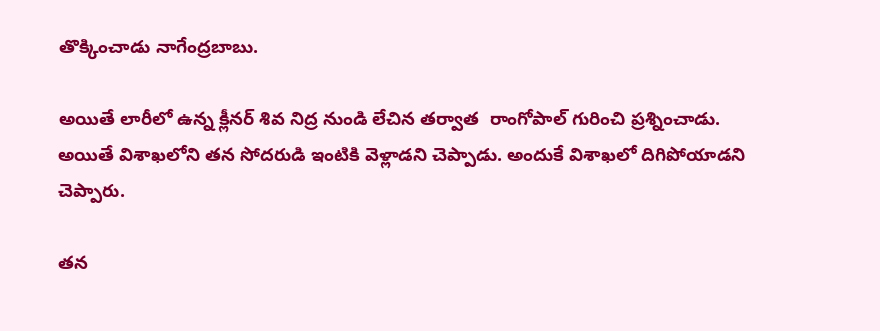తొక్కించాడు నాగేంద్రబాబు.

అయితే లారీలో ఉన్న క్లీనర్ శివ నిద్ర నుండి లేచిన తర్వాత  రాంగోపాల్ గురించి ప్రశ్నించాడు. అయితే విశాఖలోని తన సోదరుడి ఇంటికి వెళ్లాడని చెప్పాడు. అందుకే విశాఖలో దిగిపోయాడని చెప్పారు.

తన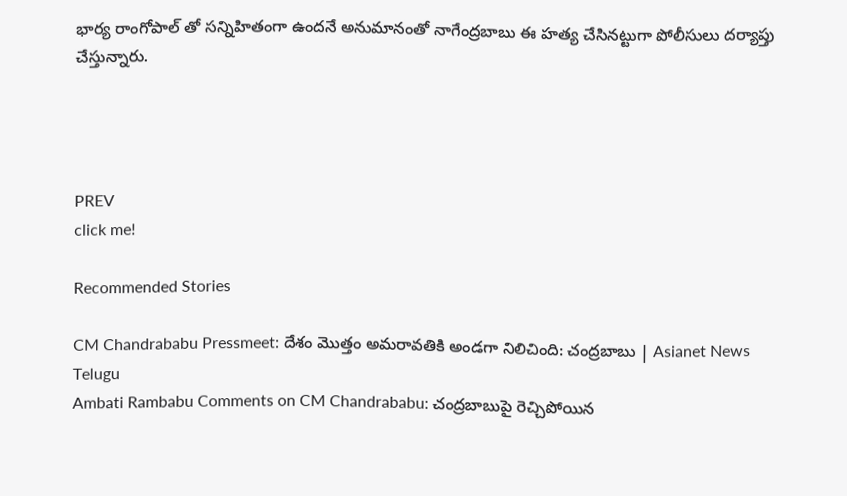భార్య రాంగోపాల్ తో సన్నిహితంగా ఉందనే అనుమానంతో నాగేంద్రబాబు ఈ హత్య చేసినట్టుగా పోలీసులు దర్యాప్తు చేస్తున్నారు.




PREV
click me!

Recommended Stories

CM Chandrababu Pressmeet: దేశం మొత్తం అమరావతికి అండగా నిలిచింది: చంద్రబాబు | Asianet News Telugu
Ambati Rambabu Comments on CM Chandrababu: చంద్రబాబుపై రెచ్చిపోయిన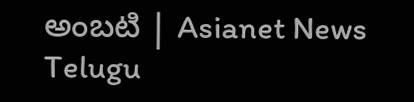అంబటి | Asianet News Telugu